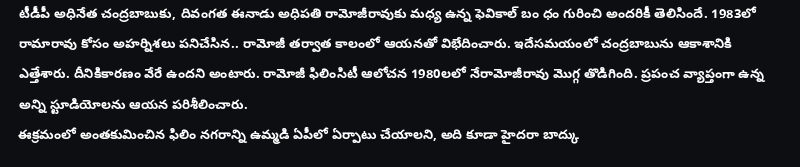టీడీపీ అధినేత చంద్రబాబుకు, దివంగత ఈనాడు అధిపతి రామోజీరావుకు మధ్య ఉన్న ఫెవికాల్ బం ధం గురించి అందరికీ తెలిసిందే. 1983లో రామారావు కోసం అహర్నిశలు పనిచేసిన.. రామోజీ తర్వాత కాలంలో ఆయనతో విభేదించారు. ఇదేసమయంలో చంద్రబాబును ఆకాశానికి ఎత్తేశారు. దీనికికారణం వేరే ఉందని అంటారు. రామోజీ ఫిలింసిటీ ఆలోచన 1980లలో నేరామోజీరావు మొగ్గ తొడిగింది. ప్రపంచ వ్యాప్తంగా ఉన్న అన్ని స్టూడియోలను ఆయన పరిశీలించారు.
ఈక్రమంలో అంతకుమించిన ఫిలిం నగరాన్ని ఉమ్మడి ఏపీలో ఏర్పాటు చేయాలని, అది కూడా హైదరా బాద్కు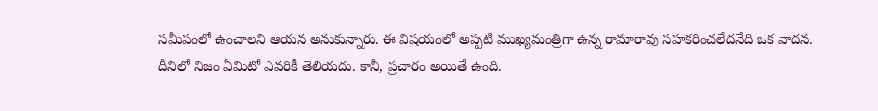సమీపంలో ఉంచాలని ఆయన అనుకున్నారు. ఈ విషయంలో అప్పటి ముఖ్యమంత్రిగా ఉన్న రామారావు సహకరించలేదనేది ఒక వాదన. దీనిలో నిజం ఏమిటో ఎవరికీ తెలియదు. కానీ, ప్రచారం అయితే ఉంది.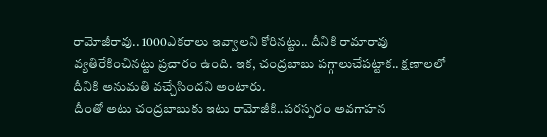రామోజీరావు.. 1000ఎకరాలు ఇవ్వాలని కోరినట్టు.. దీనికి రామారావు వ్యతిరేకించినట్టు ప్రచారం ఉంది. ఇక, చంద్రబాబు పగ్గాలుచేపట్టాక.. క్షణాలలో దీనికి అనుమతి వచ్చేసిందని అంటారు.
దీంతో అటు చంద్రబాబుకు ఇటు రామోజీకి..పరస్పరం అవగాహన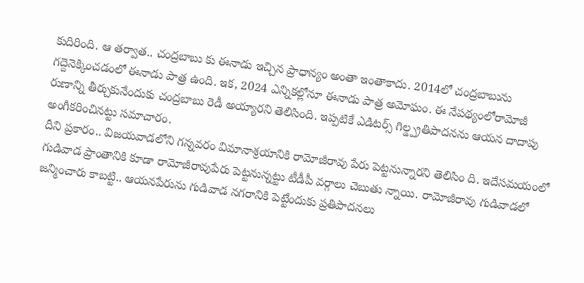కుదిరింది. ఆ తర్వాత.. చంద్రబాబు కు ఈనాడు ఇచ్చిన ప్రాధాన్యం అంతా ఇంతాకాదు. 2014లో చంద్రబాబును గద్దెనెక్కించడంలో ఈనాడు పాత్ర ఉంది. ఇక, 2024 ఎన్నికల్లోనూ ఈనాడు పాత్ర అమోఘం. ఈ నేపథ్యంలోరామోజీ రుణాన్ని తీర్చుకునేందుకు చంద్రబాబు రెడీ అయ్యారని తెలిసింది. ఇప్పటికే ఎడిటర్స్ గిల్డ్ప్రతిపాదనను ఆయన దాదాపు అంగీకరించినట్టు సమాచారం.
దీని ప్రకారం.. విజయవాడలోని గన్నవరం విమానాశ్రయానికి రామోజీరావు పేరు పెట్టనున్నారని తెలిసిం ది. ఇదేసమయంలో గుడివాడ ప్రాంతానికి కూడా రామోజీరావుపేరు పెట్టనున్నట్టు టీడీపీ వర్గాలు చెబుతు న్నాయి. రామోజీరావు గుడివాడలో జన్మించారు కాబట్టి.. ఆయనపేరును గుడివాడ నగరానికి పెట్టేందుకు ప్రతిపాదనలు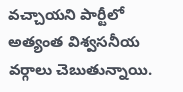వచ్చాయని పార్టీలో అత్యంత విశ్వసనీయ వర్గాలు చెబుతున్నాయి.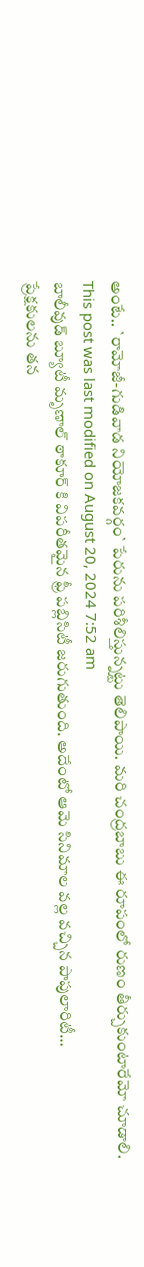అంటే.. `రామోజీ-గుడివాడ నియోజకవర్గం` పేరును పరిశీలిస్తున్నట్టు తెలిపాయి. మరి చంద్రబాబు ఈ రూపంలో రుణం తీర్చుకుంటారేమో చూడాలి.
This post was last modified on August 20, 2024 7:52 am
బాలీవుడ్ బ్యూటీ మృణాల్ ఠాకూర్ కి విపరీతమైన ఫ్రీ పబ్లిసిటీ జరుగుతుంది. అదేంటో ఆమె సినిమాల వల్ల వచ్చిన పాపులారిటీ…
ప్రేక్షకులను తన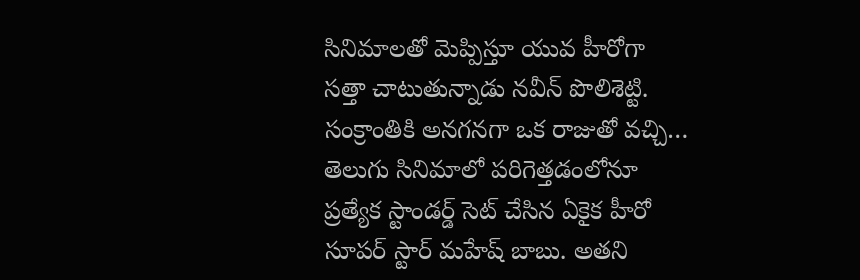సినిమాలతో మెప్పిస్తూ యువ హీరోగా సత్తా చాటుతున్నాడు నవీన్ పొలిశెట్టి. సంక్రాంతికి అనగనగా ఒక రాజుతో వచ్చి…
తెలుగు సినిమాలో పరిగెత్తడంలోనూ ప్రత్యేక స్టాండర్డ్ సెట్ చేసిన ఏకైక హీరో సూపర్ స్టార్ మహేష్ బాబు. అతని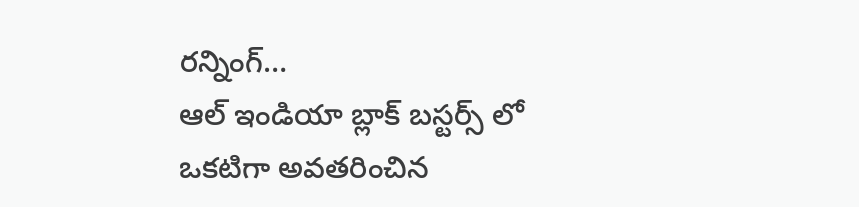రన్నింగ్…
ఆల్ ఇండియా బ్లాక్ బస్టర్స్ లో ఒకటిగా అవతరించిన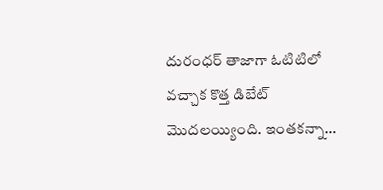దురంధర్ తాజాగా ఓటిటిలో వచ్చాక కొత్త డిబేట్ మొదలయ్యింది. ఇంతకన్నా…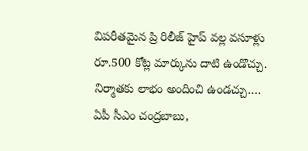విపరీతమైన ప్రి రిలీజ్ హైప్ వల్ల వసూళ్లు రూ.500 కోట్ల మార్కును దాటి ఉండొచ్చు. నిర్మాతకు లాభం అందించి ఉండచ్చు.…
ఏపీ సీఎం చంద్రబాబు,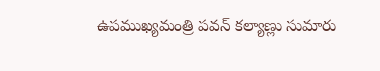ఉపముఖ్యమంత్రి పవన్ కల్యాణ్లు సుమారు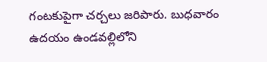గంటకుపైగా చర్చలు జరిపారు. బుధవారం ఉదయం ఉండవల్లిలోని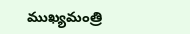ముఖ్యమంత్రి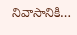నివాసానికి…